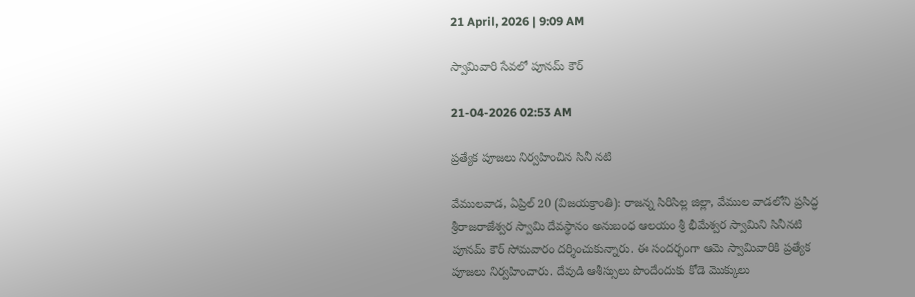21 April, 2026 | 9:09 AM

స్వామివారి సేవలో పూనమ్ కౌర్

21-04-2026 02:53 AM

ప్రత్యేక పూజలు నిర్వహించిన సినీ నటి

వేములవాడ, ఏప్రిల్ 20 (విజయక్రాంతి): రాజన్న సిరిసిల్ల జిల్లా, వేముల వాడలోని ప్రసిద్ధ శ్రీరాజరాజేశ్వర స్వామి దేవస్థానం అనుబంధ ఆలయం శ్రీ భీమేశ్వర స్వామిని సినీనటి పూనమ్ కౌర్ సోమవారం దర్శించుకున్నారు. ఈ సందర్భంగా ఆమె స్వామివారికి ప్రత్యేక పూజలు నిర్వహించారు. దేవుడి ఆశీస్సులు పొందేందుకు కోడె మొక్కులు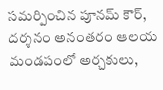సమర్పించిన పూనమ్ కౌర్, దర్శనం అనంతరం ఆలయ మండపంలో అర్చకులు,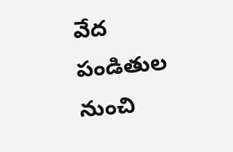వేద పండితుల నుంచి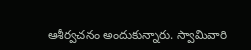ఆశీర్వచనం అందుకున్నారు. స్వామివారి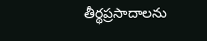తీర్థప్రసాదాలను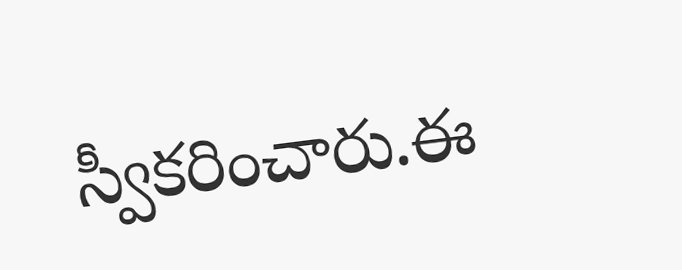స్వీకరించారు.ఈ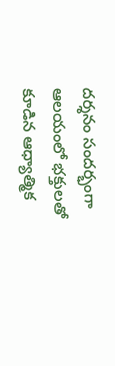దర్శనం సందర్భంగా ఆలయంలో భక్తులతో కూడిన ఆధ్యాత్మిక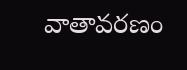వాతావరణం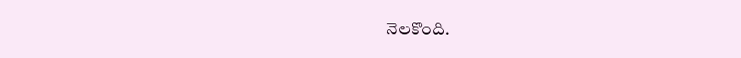నెలకొంది.